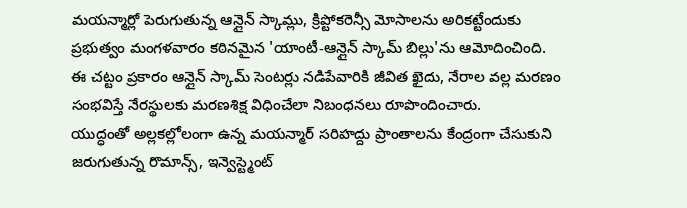మయన్మార్లో పెరుగుతున్న ఆన్లైన్ స్కామ్లు, క్రిప్టోకరెన్సీ మోసాలను అరికట్టేందుకు ప్రభుత్వం మంగళవారం కఠినమైన 'యాంటీ-ఆన్లైన్ స్కామ్ బిల్లు'ను ఆమోదించింది.
ఈ చట్టం ప్రకారం ఆన్లైన్ స్కామ్ సెంటర్లు నడిపేవారికి జీవిత ఖైదు, నేరాల వల్ల మరణం సంభవిస్తే నేరస్థులకు మరణశిక్ష విధించేలా నిబంధనలు రూపొందించారు.
యుద్ధంతో అల్లకల్లోలంగా ఉన్న మయన్మార్ సరిహద్దు ప్రాంతాలను కేంద్రంగా చేసుకుని జరుగుతున్న రొమాన్స్, ఇన్వెస్ట్మెంట్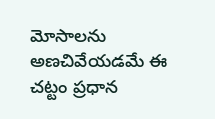మోసాలను అణచివేయడమే ఈ చట్టం ప్రధాన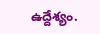ఉద్దేశ్యం.